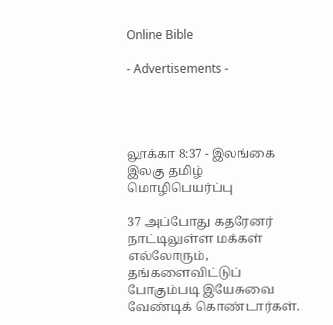Online Bible

- Advertisements -




லூக்கா 8:37 - இலங்கை இலகு தமிழ் மொழிபெயர்ப்பு

37 அப்போது கதரேனர் நாட்டிலுள்ள மக்கள் எல்லோரும், தங்களைவிட்டுப் போகும்படி இயேசுவை வேண்டிக் கொண்டார்கள்.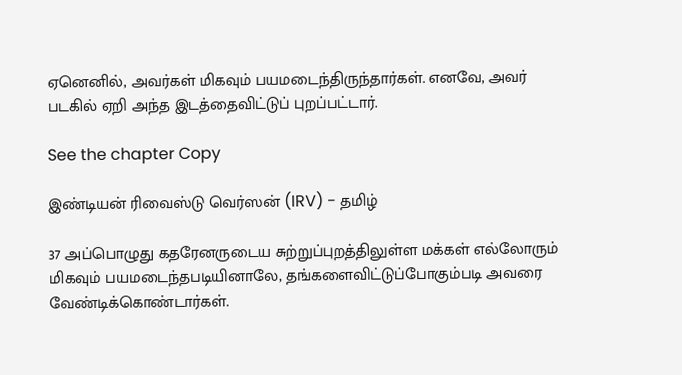ஏனெனில், அவர்கள் மிகவும் பயமடைந்திருந்தார்கள். எனவே, அவர் படகில் ஏறி அந்த இடத்தைவிட்டுப் புறப்பட்டார்.

See the chapter Copy

இண்டியன் ரிவைஸ்டு வெர்ஸன் (IRV) - தமிழ்

37 அப்பொழுது கதரேனருடைய சுற்றுப்புறத்திலுள்ள மக்கள் எல்லோரும் மிகவும் பயமடைந்தபடியினாலே, தங்களைவிட்டுப்போகும்படி அவரை வேண்டிக்கொண்டார்கள்.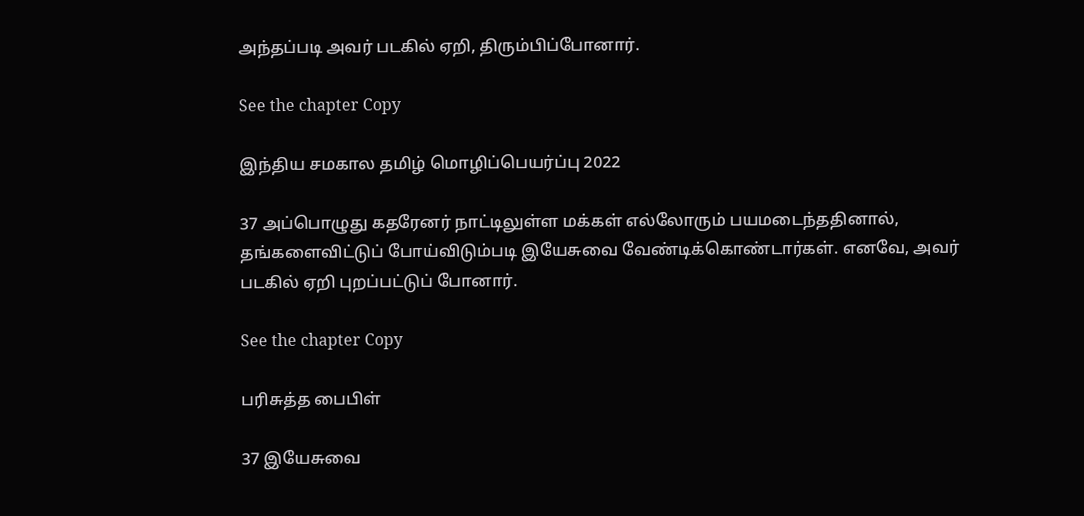அந்தப்படி அவர் படகில் ஏறி, திரும்பிப்போனார்.

See the chapter Copy

இந்திய சமகால தமிழ் மொழிப்பெயர்ப்பு 2022

37 அப்பொழுது கதரேனர் நாட்டிலுள்ள மக்கள் எல்லோரும் பயமடைந்ததினால், தங்களைவிட்டுப் போய்விடும்படி இயேசுவை வேண்டிக்கொண்டார்கள். எனவே, அவர் படகில் ஏறி புறப்பட்டுப் போனார்.

See the chapter Copy

பரிசுத்த பைபிள்

37 இயேசுவை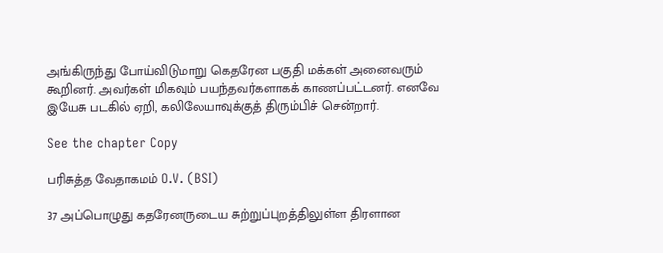அங்கிருந்து போய்விடுமாறு கெதரேன பகுதி மக்கள் அனைவரும் கூறினர். அவர்கள் மிகவும் பயந்தவர்களாகக் காணப்பட்டனர். எனவே இயேசு படகில் ஏறி, கலிலேயாவுக்குத் திரும்பிச் சென்றார்.

See the chapter Copy

பரிசுத்த வேதாகமம் O.V. (BSI)

37 அப்பொழுது கதரேனருடைய சுற்றுப்புறத்திலுள்ள திரளான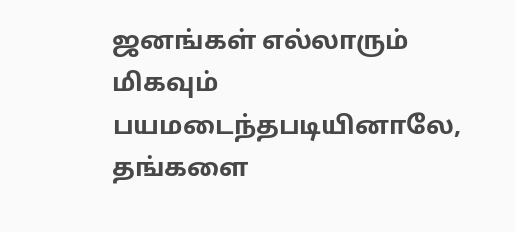ஜனங்கள் எல்லாரும் மிகவும் பயமடைந்தபடியினாலே, தங்களை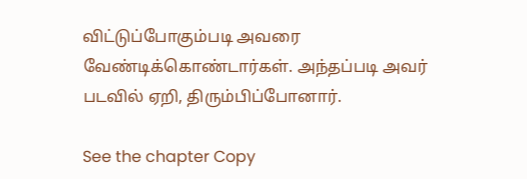விட்டுப்போகும்படி அவரை வேண்டிக்கொண்டார்கள். அந்தப்படி அவர் படவில் ஏறி, திரும்பிப்போனார்.

See the chapter Copy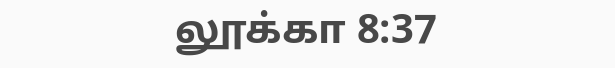லூக்கா 8:37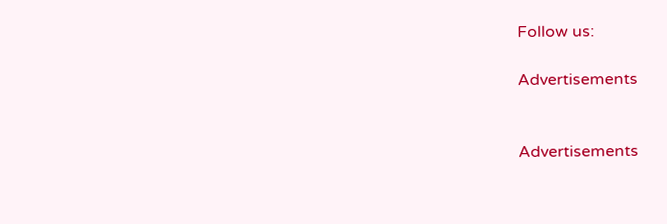Follow us:

Advertisements


Advertisements